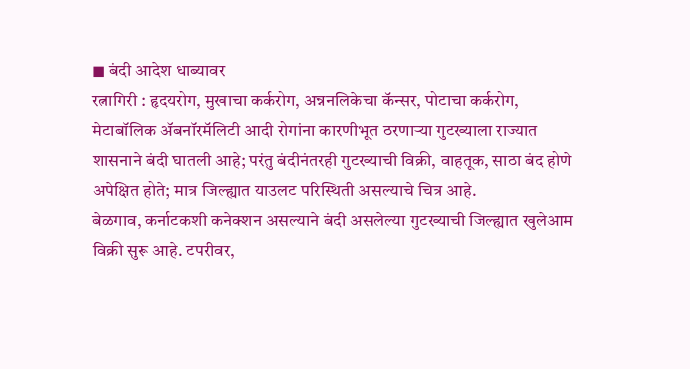◼ बंदी आदेश धाब्यावर
रत्नागिरी : हृदयरोग, मुखाचा कर्करोग, अन्ननलिकेचा कॅन्सर, पोटाचा कर्करोग, मेटाबॉलिक ॲबनॉरमॅलिटी आदी रोगांना कारणीभूत ठरणाऱ्या गुटख्याला राज्यात शासनाने बंदी घातली आहे; परंतु बंदीनंतरही गुटख्याची विक्री, वाहतूक, साठा बंद होणे अपेक्षित होते; मात्र जिल्ह्यात याउलट परिस्थिती असल्याचे चित्र आहे.
बेळगाव, कर्नाटकशी कनेक्शन असल्याने बंदी असलेल्या गुटख्याची जिल्ह्यात खुलेआम विक्री सुरू आहे. टपरीवर,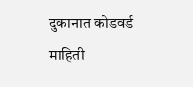दुकानात कोडवर्ड माहिती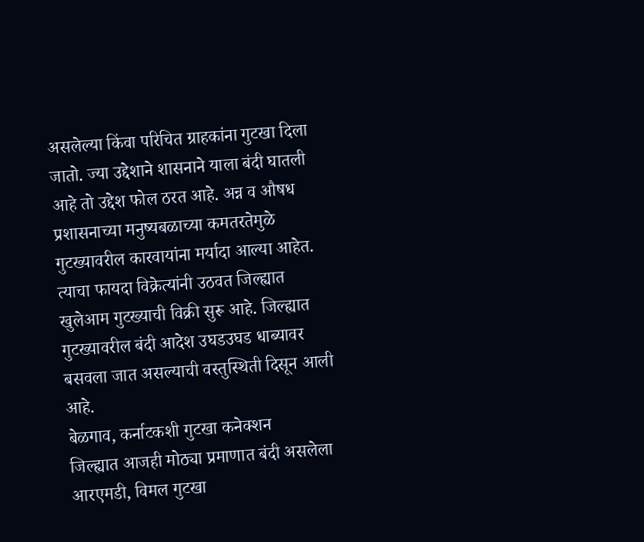असलेल्या किंवा परिचित ग्राहकांना गुटखा दिला जातो. ज्या उद्देशाने शासनाने याला बंदी घातली आहे तो उद्देश फोल ठरत आहे. अन्न व औषध प्रशासनाच्या मनुष्यबळाच्या कमतरतेमुळे गुटख्यावरील कारवायांना मर्यादा आल्या आहेत. त्याचा फायदा विक्रेत्यांनी उठवत जिल्ह्यात खुलेआम गुटख्याची विक्री सुरू आहे. जिल्ह्यात गुटख्यावरील बंदी आदेश उघडउघड धाब्यावर बसवला जात असल्याची वस्तुस्थिती दिसून आली आहे.
बेळगाव, कर्नाटकशी गुटखा कनेक्शन
जिल्ह्यात आजही मोठ्या प्रमाणात बंदी असलेला आरएमडी, विमल गुटखा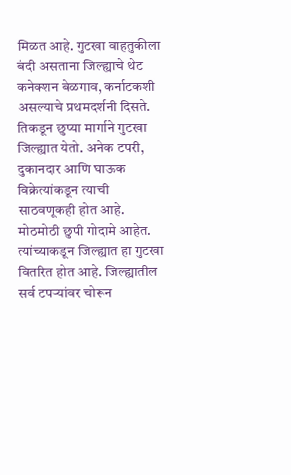मिळत आहे. गुटखा वाहतुकीला बंदी असताना जिल्ह्याचे थेट कनेक्शन बेळगाव, कर्नाटकशी असल्याचे प्रथमदर्शनी दिसते. तिकडून छुप्या मार्गाने गुटखा जिल्ह्यात येतो. अनेक टपरी, दुकानदार आणि घाऊक विक्रेत्यांकडून त्याची साठवणूकही होत आहे. मोठमोठी छुपी गोदामे आहेत. त्यांच्याकडून जिल्ह्यात हा गुटखा वितरित होत आहे. जिल्ह्यातील सर्व टपऱ्यांवर चोरून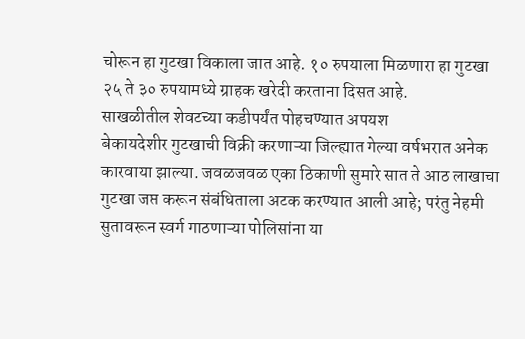चोरून हा गुटखा विकाला जात आहे. १० रुपयाला मिळणारा हा गुटखा २५ ते ३० रुपयामध्ये ग्राहक खरेदी करताना दिसत आहे.
साखळीतील शेवटच्या कडीपर्यंत पोहचण्यात अपयश
बेकायदेशीर गुटखाची विक्री करणाऱ्या जिल्ह्यात गेल्या वर्षभरात अनेक कारवाया झाल्या. जवळजवळ एका ठिकाणी सुमारे सात ते आठ लाखाचा गुटखा जप्त करून संबंधिताला अटक करण्यात आली आहे; परंतु नेहमी सुतावरून स्वर्ग गाठणाऱ्या पोलिसांना या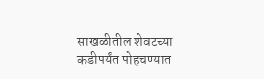साखळीतील शेवटच्या कडीपर्यंत पोहचण्यात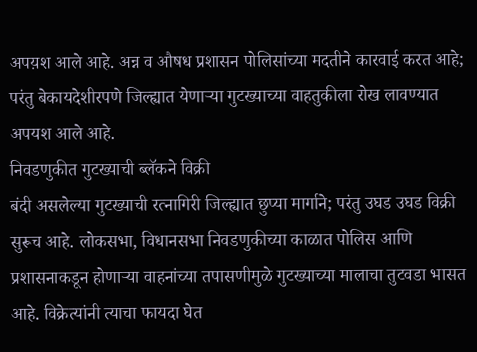अपय़श आले आहे. अन्न व औषध प्रशासन पोलिसांच्या मदतीने कारवाई करत आहे; परंतु बेकायदेशीरपणे जिल्ह्यात येणाऱ्या गुटख्याच्या वाहतुकीला रोख लावण्यात अपयश आले आहे.
निवडणुकीत गुटख्याची ब्लॅकने विक्री
बंदी असलेल्या गुटख्याची रत्नागिरी जिल्ह्यात छुप्या मार्गाने; परंतु उघड उघड विक्री सुरूच आहे. लोकसभा, विधानसभा निवडणुकीच्या काळात पोलिस आणि प्रशासनाकडून होणाऱ्या वाहनांच्या तपासणीमुळे गुटख्याच्या मालाचा तुटवडा भासत आहे. विक्रेत्यांनी त्याचा फायदा घेत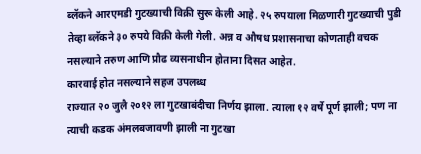ब्लॅकने आरएमडी गुटख्याची विक्री सुरू केली आहे. २५ रुपयाला मिळणारी गुटख्याची पुडी तेव्हा ब्लॅकने ३० रुपये विक्री केली गेली. अन्न व औषध प्रशासनाचा कोणताही वचक नसल्याने तरुण आणि प्रौढ व्यसनाधीन होताना दिसत आहेत.
कारवाई होत नसल्याने सहज उपलब्ध
राज्यात २० जुलै २०१२ ला गुटखाबंदीचा निर्णय झाला. त्याला १२ वर्षे पूर्ण झाली; पण ना त्याची कडक अंमलबजावणी झाली ना गुटखा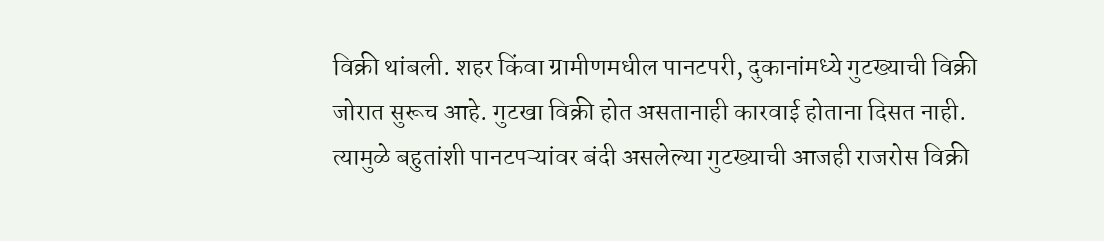विक्री थांबली. शहर किंवा ग्रामीणमधील पानटपरी, दुकानांमध्ये गुटख्याची विक्री जोरात सुरूच आहे. गुटखा विक्री होत असतानाही कारवाई होताना दिसत नाही. त्यामुळे बहुतांशी पानटपऱ्यांवर बंदी असलेल्या गुटख्याची आजही राजरोस विक्री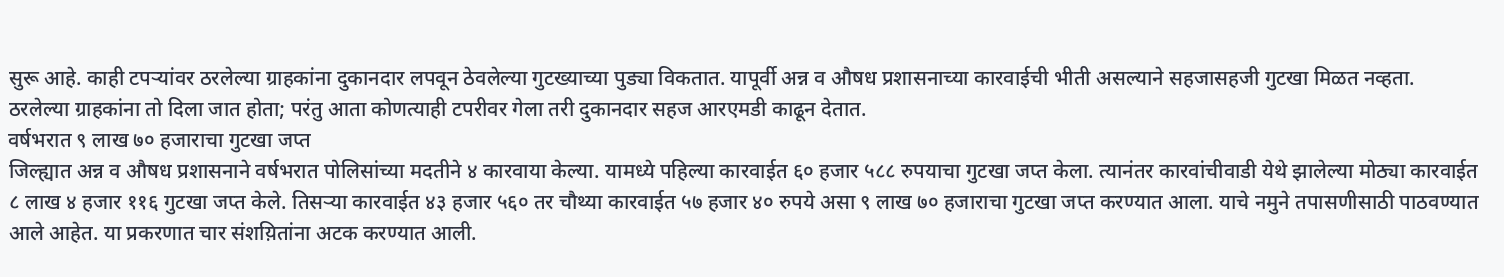सुरू आहे. काही टपऱ्यांवर ठरलेल्या ग्राहकांना दुकानदार लपवून ठेवलेल्या गुटख्याच्या पुड्या विकतात. यापूर्वी अन्न व औषध प्रशासनाच्या कारवाईची भीती असल्याने सहजासहजी गुटखा मिळत नव्हता. ठरलेल्या ग्राहकांना तो दिला जात होता; परंतु आता कोणत्याही टपरीवर गेला तरी दुकानदार सहज आरएमडी काढून देतात.
वर्षभरात ९ लाख ७० हजाराचा गुटखा जप्त
जिल्ह्यात अन्न व औषध प्रशासनाने वर्षभरात पोलिसांच्या मदतीने ४ कारवाया केल्या. यामध्ये पहिल्या कारवाईत ६० हजार ५८८ रुपयाचा गुटखा जप्त केला. त्यानंतर कारवांचीवाडी येथे झालेल्या मोठ्या कारवाईत ८ लाख ४ हजार ११६ गुटखा जप्त केले. तिसऱ्या कारवाईत ४३ हजार ५६० तर चौथ्या कारवाईत ५७ हजार ४० रुपये असा ९ लाख ७० हजाराचा गुटखा जप्त करण्यात आला. याचे नमुने तपासणीसाठी पाठवण्यात आले आहेत. या प्रकरणात चार संशय़ितांना अटक करण्यात आली.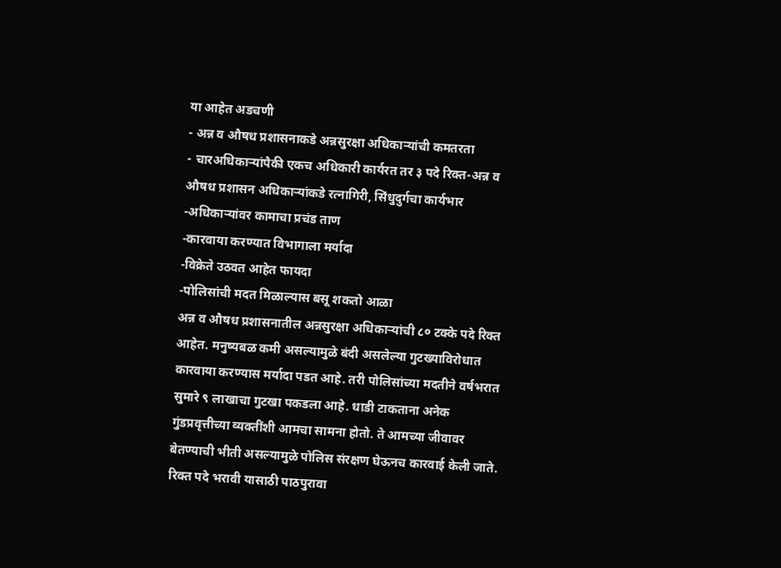या आहेत अडचणी
- अन्न व औषध प्रशासनाकडे अन्नसुरक्षा अधिकाऱ्यांची कमतरता
- चारअधिकाऱ्यांपैकी एकच अधिकारी कार्यरत तर ३ पदे रिक्त-अन्न व औषध प्रशासन अधिकाऱ्यांकडे रत्नागिरी, सिंधुदुर्गचा कार्यभार
-अधिकाऱ्यांवर कामाचा प्रचंड ताण
-कारवाया करण्यात विभागाला मर्यादा
-विक्रेते उठवत आहेत फायदा
-पोलिसांची मदत मिळाल्यास बसू शकतो आळा
अन्न व औषध प्रशासनातील अन्नसुरक्षा अधिकाऱ्यांची ८० टक्के पदे रिक्त आहेत. मनुष्यबळ कमी असल्यामुळे बंदी असलेल्या गुटख्याविरोधात कारवाया करण्यास मर्यादा पडत आहे. तरी पोलिसांच्या मदतीने वर्षभरात सुमारे ९ लाखाचा गुटखा पकडला आहे. धाडी टाकताना अनेक गुंडप्रवृत्तीच्या व्यक्तींशी आमचा सामना होतो. ते आमच्या जीवावर बेतण्याची भीती असल्यामुळे पोलिस संरक्षण घेऊनच कारवाई केली जाते. रिक्त पदे भरावी यासाठी पाठपुरावा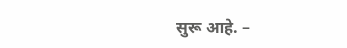सुरू आहे. –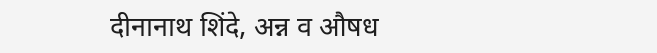दीनानाथ शिंदे, अन्न व औषध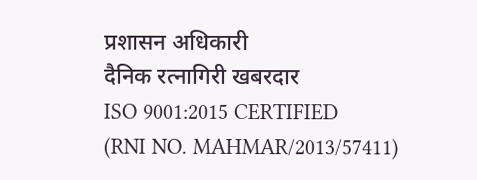प्रशासन अधिकारी
दैनिक रत्नागिरी खबरदार
ISO 9001:2015 CERTIFIED
(RNI NO. MAHMAR/2013/57411)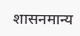शासनमान्य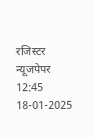रजिस्टर न्यूजपेपर
12:45 18-01-2025